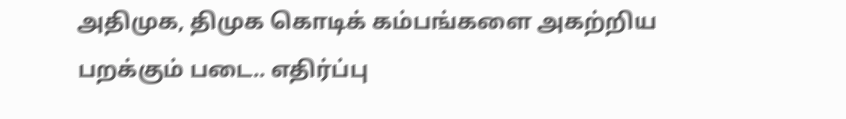அதிமுக, திமுக கொடிக் கம்பங்களை அகற்றிய பறக்கும் படை.. எதிர்ப்பு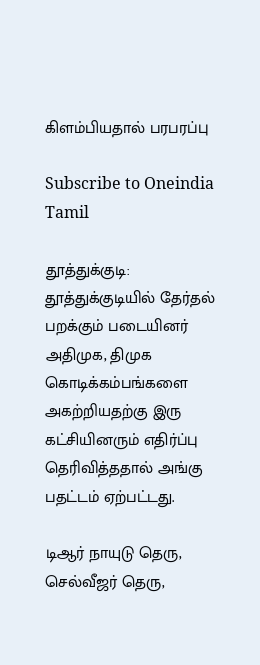கிளம்பியதால் பரபரப்பு

Subscribe to Oneindia Tamil

தூத்துக்குடி: தூத்துக்குடியில் தேர்தல் பறக்கும் படையினர் அதிமுக, திமுக கொடிக்கம்பங்களை அகற்றியதற்கு இரு கட்சியினரும் எதிர்ப்பு தெரிவித்ததால் அங்கு பதட்டம் ஏற்பட்டது.

டிஆர் நாயுடு தெரு, செல்வீஜர் தெரு,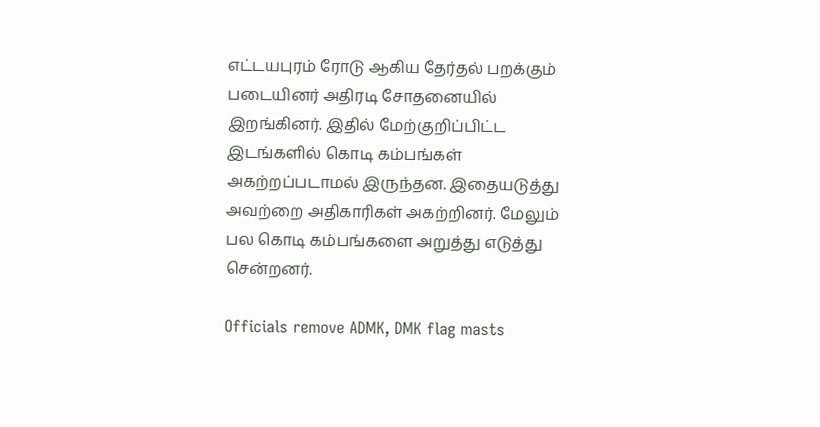எட்டயபுரம் ரோடு ஆகிய தேர்தல் பறக்கும் படையினர் அதிரடி சோதனையில் இறங்கினர். இதில் மேற்குறிப்பிட்ட இடங்களில் கொடி கம்பங்கள் அகற்றப்படாமல் இருந்தன. இதையடுத்து அவற்றை அதிகாரிகள் அகற்றினர். மேலும் பல கொடி கம்பங்களை அறுத்து எடுத்து சென்றனர்.

Officials remove ADMK, DMK flag masts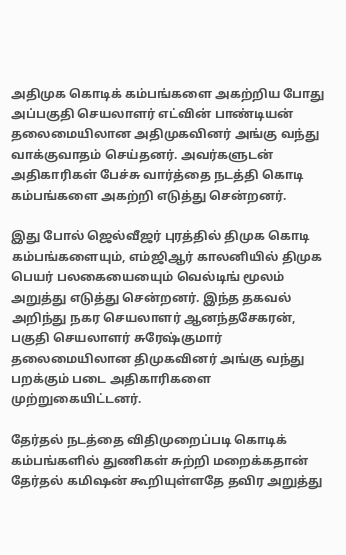அதிமுக கொடிக் கம்பங்களை அகற்றிய போது அப்பகுதி செயலாளர் எட்வின் பாண்டியன் தலைமையிலான அதிமுகவினர் அங்கு வந்து வாக்குவாதம் செய்தனர். அவர்களுடன் அதிகாரிகள் பேச்சு வார்த்தை நடத்தி கொடி கம்பங்களை அகற்றி எடுத்து சென்றனர்.

இது போல் ஜெல்வீஜர் புரத்தில் திமுக கொடி கம்பங்களையும், எம்ஜிஆர் காலனியில் திமுக பெயர் பலகையையைும் வெல்டிங் மூலம் அறுத்து எடுத்து சென்றனர். இந்த தகவல் அறிந்து நகர செயலாளர் ஆனந்தசேகரன், பகுதி செயலாளர் சுரேஷ்குமார் தலைமையிலான திமுகவினர் அங்கு வந்து பறக்கும் படை அதிகாரிகளை முற்றுகையிட்டனர்.

தேர்தல் நடத்தை விதிமுறைப்படி கொடிக் கம்பங்களில் துணிகள் சுற்றி மறைக்கதான் தேர்தல் கமிஷன் கூறியுள்ளதே தவிர அறுத்து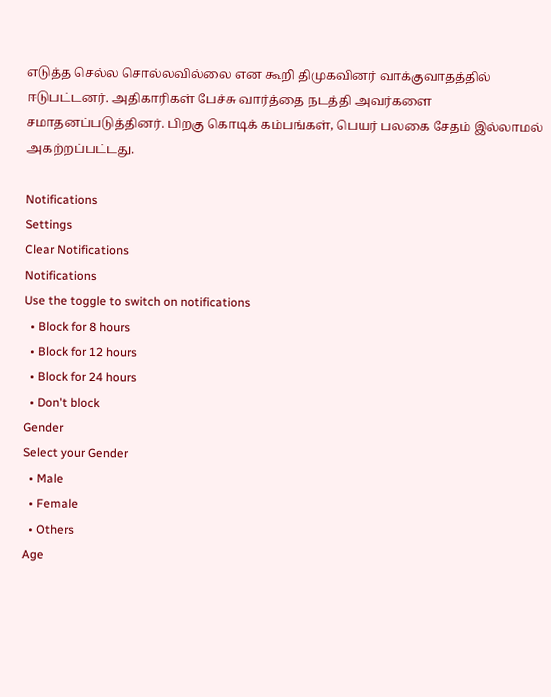எடுத்த செல்ல சொல்லவில்லை என கூறி திமுகவினர் வாக்குவாதத்தில் ஈடுபட்டனர். அதிகாரிகள் பேச்சு வார்த்தை நடத்தி அவர்களை சமாதனப்படுத்தினர். பிறகு கொடிக் கம்பங்கள், பெயர் பலகை சேதம் இல்லாமல் அகற்றப்பட்டது.

Notifications
Settings
Clear Notifications
Notifications
Use the toggle to switch on notifications
  • Block for 8 hours
  • Block for 12 hours
  • Block for 24 hours
  • Don't block
Gender
Select your Gender
  • Male
  • Female
  • Others
Age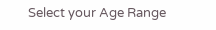Select your Age Range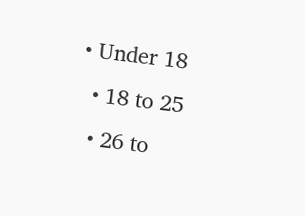• Under 18
  • 18 to 25
  • 26 to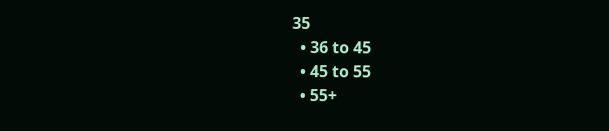35
  • 36 to 45
  • 45 to 55
  • 55+